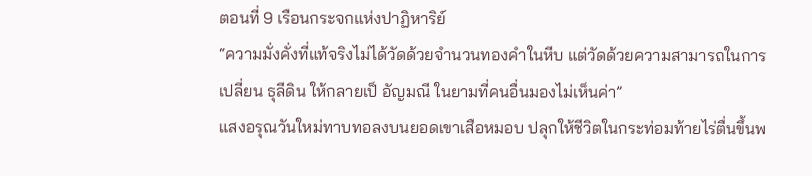ตอนที่ 9 เรือนกระจกแห่งปาฏิหาริย์
“ความมั่งคั่งที่แท้จริงไม่ได้วัดด้วยจำนวนทองคำในหีบ แต่วัดด้วยความสามารถในการเปลี่ยน ธุลีดิน ให้กลายเป็ อัญมณี ในยามที่คนอื่นมองไม่เห็นค่า”
แสงอรุณวันใหม่ทาบทอลงบนยอดเขาเสือหมอบ ปลุกให้ชีวิตในกระท่อมท้ายไร่ตื่นขึ้นพ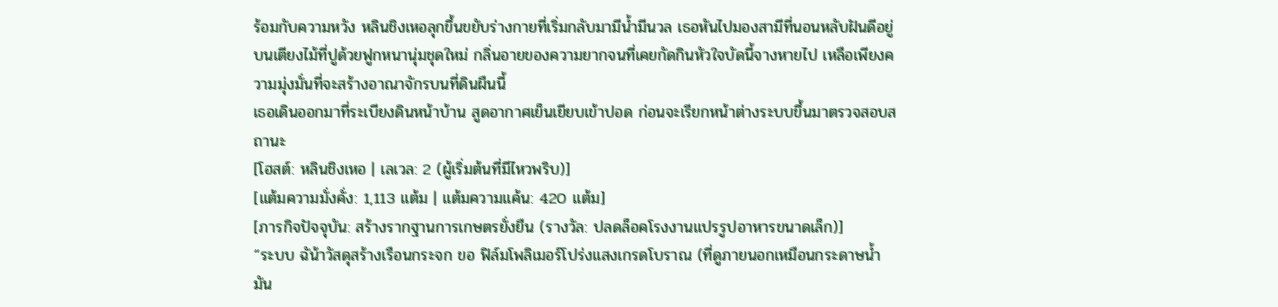ร้อมกับความหวัง หลินชิงเหอลุกขึ้นขยับร่างกายที่เริ่มกลับมามีน้ำมีนวล เธอหันไปมองสามีที่นอนหลับฝันดีอยู่บนเตียงไม้ที่ปูด้วยฟูกหนานุ่มชุดใหม่ กลิ่นอายของความยากจนที่เคยกัดกินหัวใจบัดนี้จางหายไป เหลือเพียงความมุ่งมั่นที่จะสร้างอาณาจักรบนที่ดินผืนนี้
เธอเดินออกมาที่ระเบียงดินหน้าบ้าน สูดอากาศเย็นเยียบเข้าปอด ก่อนจะเรียกหน้าต่างระบบขึ้นมาตรวจสอบสถานะ
[โฮสต์: หลินชิงเหอ | เลเวล: 2 (ผู้เริ่มต้นที่มีไหวพริบ)]
[แต้มความมั่งคั่ง: 1,113 แต้ม | แต้มความแค้น: 420 แต้ม]
[ภารกิจปัจจุบัน: สร้างรากฐานการเกษตรยั่งยืน (รางวัล: ปลดล็อคโรงงานแปรรูปอาหารขนาดเล็ก)]
“ระบบ ฉัน้าวัสดุสร้างเรือนกระจก ขอ ฟิล์มโพลิเมอร์โปร่งแสงเกรดโบราณ (ที่ดูภายนอกเหมือนกระดาษน้ำมัน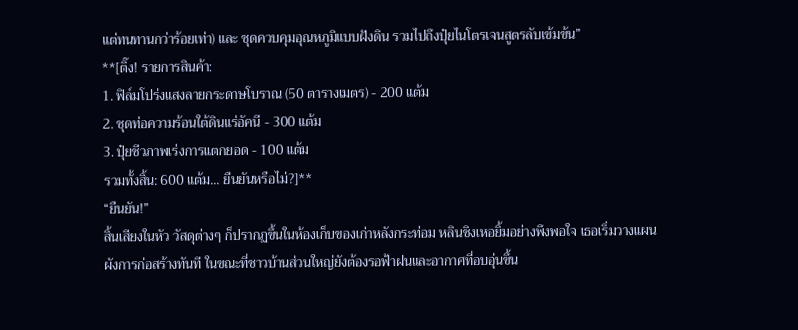แต่ทนทานกว่าร้อยเท่า) และ ชุดควบคุมอุณหภูมิแบบฝังดิน รวมไปถึงปุ๋ยไนโตรเจนสูตรลับเข้มข้น”
**[ติ๊ง! รายการสินค้า:
1. ฟิล์มโปร่งแสงลายกระดาษโบราณ (50 ตารางเมตร) - 200 แต้ม
2. ชุดท่อความร้อนใต้ดินแร่อัคนี - 300 แต้ม
3. ปุ๋ยชีวภาพเร่งการแตกยอด - 100 แต้ม
รวมทั้งสิ้น: 600 แต้ม... ยืนยันหรือไม่?]**
“ยืนยัน!”
สิ้นเสียงในหัว วัสดุต่างๆ ก็ปรากฏขึ้นในห้องเก็บของเก่าหลังกระท่อม หลินชิงเหอยิ้มอย่างพึงพอใจ เธอเริ่มวางแผนผังการก่อสร้างทันที ในขณะที่ชาวบ้านส่วนใหญ่ยังต้องรอฟ้าฝนและอากาศที่อบอุ่นขึ้น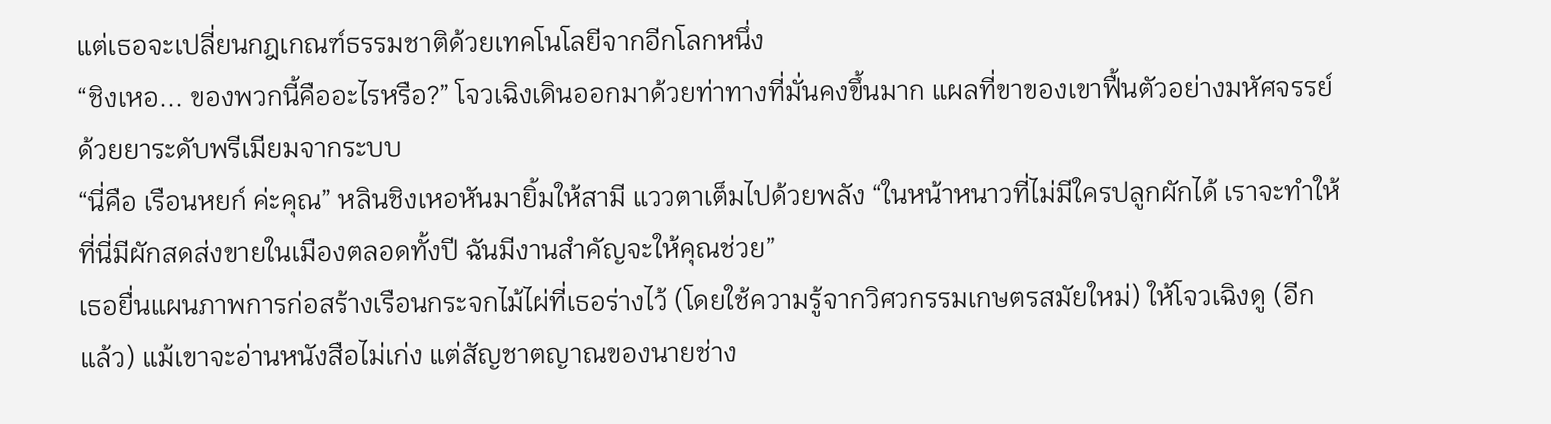แต่เธอจะเปลี่ยนกฎเกณฑ์ธรรมชาติด้วยเทคโนโลยีจากอีกโลกหนึ่ง
“ชิงเหอ... ของพวกนี้คืออะไรหรือ?” โจวเฉิงเดินออกมาด้วยท่าทางที่มั่นคงขึ้นมาก แผลที่ขาของเขาฟื้นตัวอย่างมหัศจรรย์ด้วยยาระดับพรีเมียมจากระบบ
“นี่คือ เรือนหยก์ ค่ะคุณ” หลินชิงเหอหันมายิ้มให้สามี แววตาเต็มไปด้วยพลัง “ในหน้าหนาวที่ไม่มีใครปลูกผักได้ เราจะทำให้ที่นี่มีผักสดส่งขายในเมืองตลอดทั้งปี ฉันมีงานสำคัญจะให้คุณช่วย”
เธอยื่นแผนภาพการก่อสร้างเรือนกระจกไม้ไผ่ที่เธอร่างไว้ (โดยใช้ความรู้จากวิศวกรรมเกษตรสมัยใหม่) ให้โจวเฉิงดู (อีกแล้ว) แม้เขาจะอ่านหนังสือไม่เก่ง แต่สัญชาตญาณของนายช่าง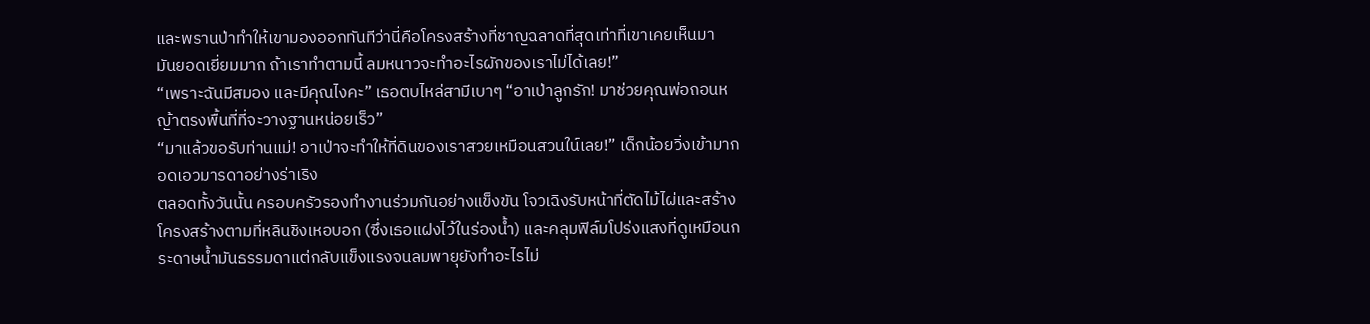และพรานป่าทำให้เขามองออกทันทีว่านี่คือโครงสร้างที่ชาญฉลาดที่สุดเท่าที่เขาเคยเห็นมา
มันยอดเยี่ยมมาก ถ้าเราทำตามนี้ ลมหนาวจะทำอะไรผักของเราไม่ได้เลย!”
“เพราะฉันมีสมอง และมีคุณไงคะ” เธอตบไหล่สามีเบาๆ “อาเป่าลูกรัก! มาช่วยคุณพ่อถอนหญ้าตรงพื้นที่ที่จะวางฐานหน่อยเร็ว”
“มาแล้วขอรับท่านแม่! อาเป่าจะทำให้ที่ดินของเราสวยเหมือนสวนใน์เลย!” เด็กน้อยวิ่งเข้ามากอดเอวมารดาอย่างร่าเริง
ตลอดทั้งวันนั้น ครอบครัวรองทำงานร่วมกันอย่างแข็งขัน โจวเฉิงรับหน้าที่ตัดไม้ไผ่และสร้างโครงสร้างตามที่หลินชิงเหอบอก (ซึ่งเธอแฝงไว้ในร่องน้ำ) และคลุมฟิล์มโปร่งแสงที่ดูเหมือนกระดาษน้ำมันธรรมดาแต่กลับแข็งแรงจนลมพายุยังทำอะไรไม่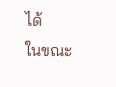ได้
ในขณะ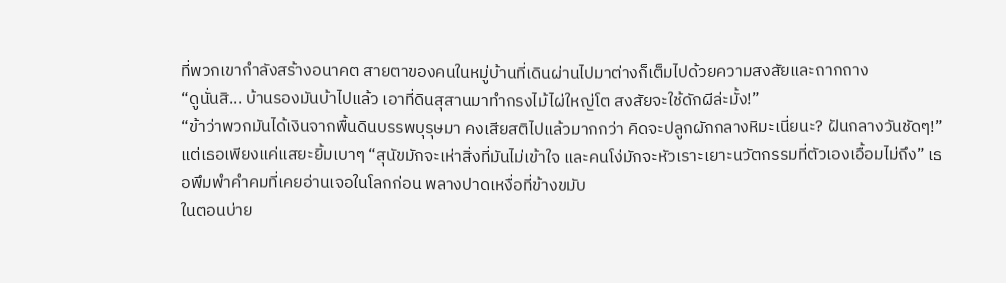ที่พวกเขากำลังสร้างอนาคต สายตาของคนในหมู่บ้านที่เดินผ่านไปมาต่างก็เต็มไปด้วยความสงสัยและถากถาง
“ดูนั่นสิ... บ้านรองมันบ้าไปแล้ว เอาที่ดินสุสานมาทำกรงไม้ไผ่ใหญ่โต สงสัยจะใช้ดักผีล่ะมั้ง!”
“ข้าว่าพวกมันได้เงินจากพื้นดินบรรพบุรุษมา คงเสียสติไปแล้วมากกว่า คิดจะปลูกผักกลางหิมะเนี่ยนะ? ฝันกลางวันชัดๆ!”
แต่เธอเพียงแค่แสยะยิ้มเบาๆ “สุนัขมักจะเห่าสิ่งที่มันไม่เข้าใจ และคนโง่มักจะหัวเราะเยาะนวัตกรรมที่ตัวเองเอื้อมไม่ถึง” เธอพึมพำคำคมที่เคยอ่านเจอในโลกก่อน พลางปาดเหงื่อที่ข้างขมับ
ในตอนบ่าย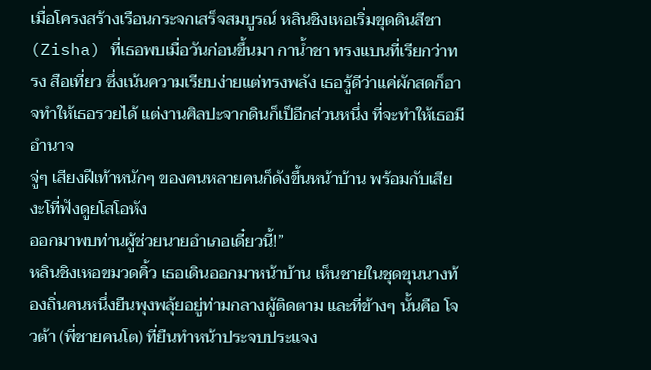เมื่อโครงสร้างเรือนกระจกเสร็จสมบูรณ์ หลินชิงเหอเริ่มขุดดินสีชา (Zisha) ที่เธอพบเมื่อวันก่อนขึ้นมา กาน้ำชา ทรงแบนที่เรียกว่าทรง สือเที่ยว ซึ่งเน้นความเรียบง่ายแต่ทรงพลัง เธอรู้ดีว่าแค่ผักสดก็อาจทำให้เธอรวยได้ แต่งานศิลปะจากดินก็เป็อีกส่วนหนึ่ง ที่จะทำให้เธอมี อำนาจ
จู่ๆ เสียงฝีเท้าหนักๆ ของคนหลายคนก็ดังขึ้นหน้าบ้าน พร้อมกับเสียงะโที่ฟังดูยโสโอหัง
ออกมาพบท่านผู้ช่วยนายอำเภอเดี๋ยวนี้!”
หลินชิงเหอขมวดคิ้ว เธอเดินออกมาหน้าบ้าน เห็นชายในชุดขุนนางท้องถิ่นคนหนึ่งยืนพุงพลุ้ยอยู่ท่ามกลางผู้ติดตาม และที่ข้างๆ นั้นคือ โจวต้า (พี่ชายคนโต) ที่ยืนทำหน้าประจบประแจง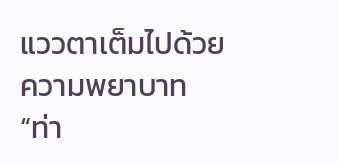แววตาเต็มไปด้วยความพยาบาท
“ท่า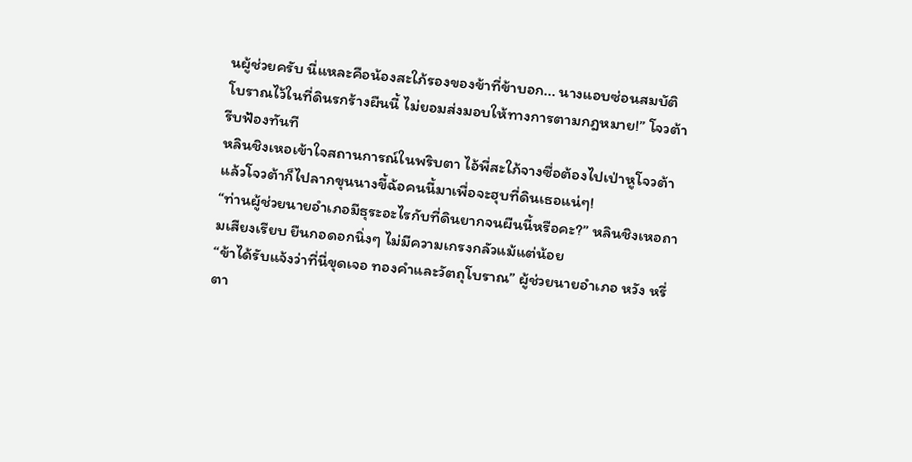นผู้ช่วยครับ นี่แหละคือน้องสะใภ้รองของข้าที่ข้าบอก... นางแอบซ่อนสมบัติโบราณไว้ในที่ดินรกร้างผืนนี้ ไม่ยอมส่งมอบให้ทางการตามกฎหมาย!” โจวต้ารีบฟ้องทันที
หลินชิงเหอเข้าใจสถานการณ์ในพริบตา ไอ้พี่สะใภ้จางซื่อต้องไปเป่าหูโจวต้า แล้วโจวต้าก็ไปลากขุนนางขี้ฉ้อคนนี้มาเพื่อจะฮุบที่ดินเธอแน่ๆ!
“ท่านผู้ช่วยนายอำเภอมีธุระอะไรกับที่ดินยากจนผืนนี้หรือคะ?” หลินชิงเหอถามเสียงเรียบ ยืนกอดอกนิ่งๆ ไม่มีความเกรงกลัวแม้แต่น้อย
“ข้าได้รับแจ้งว่าที่นี่ขุดเจอ ทองคำและวัตถุโบราณ” ผู้ช่วยนายอำเภอ หวัง หรี่ตา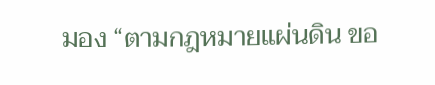มอง “ตามกฎหมายแผ่นดิน ขอ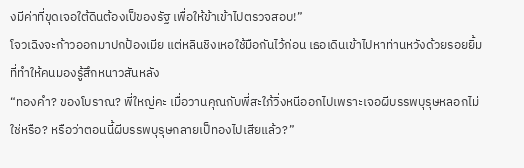งมีค่าที่ขุดเจอใต้ดินต้องเป็ของรัฐ เพื่อให้ข้าเข้าไปตรวจสอบ!”
โจวเฉิงจะก้าวออกมาปกป้องเมีย แต่หลินชิงเหอใช้มือกันไว้ก่อน เธอเดินเข้าไปหาท่านหวังด้วยรอยยิ้มที่ทำให้คนมองรู้สึกหนาวสันหลัง
“ทองคำ? ของโบราณ? พี่ใหญ่คะ เมื่อวานคุณกับพี่สะใภ้วิ่งหนีออกไปเพราะเจอผีบรรพบุรุษหลอกไม่ใช่หรือ? หรือว่าตอนนี้ผีบรรพบุรุษกลายเป็ทองไปเสียแล้ว?”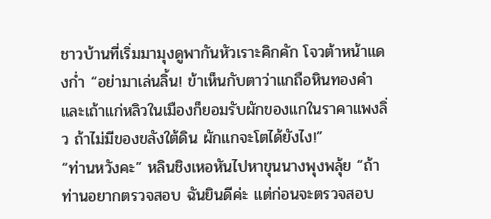ชาวบ้านที่เริ่มมามุงดูพากันหัวเราะคิกคัก โจวต้าหน้าแดงก่ำ “อย่ามาเล่นลิ้น! ข้าเห็นกับตาว่าแกถือหินทองคำ และเถ้าแก่หลิวในเมืองก็ยอมรับผักของแกในราคาแพงลิ่ว ถ้าไม่มีของขลังใต้ดิน ผักแกจะโตได้ยังไง!”
“ท่านหวังคะ” หลินชิงเหอหันไปหาขุนนางพุงพลุ้ย “ถ้าท่านอยากตรวจสอบ ฉันยินดีค่ะ แต่ก่อนจะตรวจสอบ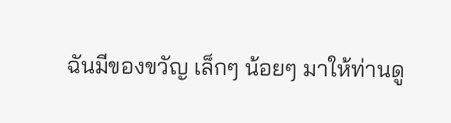ฉันมีของขวัญ เล็กๆ น้อยๆ มาให้ท่านดู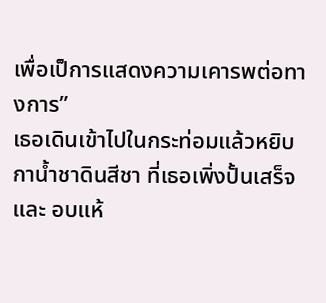เพื่อเป็การแสดงความเคารพต่อทางการ”
เธอเดินเข้าไปในกระท่อมแล้วหยิบ กาน้ำชาดินสีชา ที่เธอเพิ่งปั้นเสร็จและ อบแห้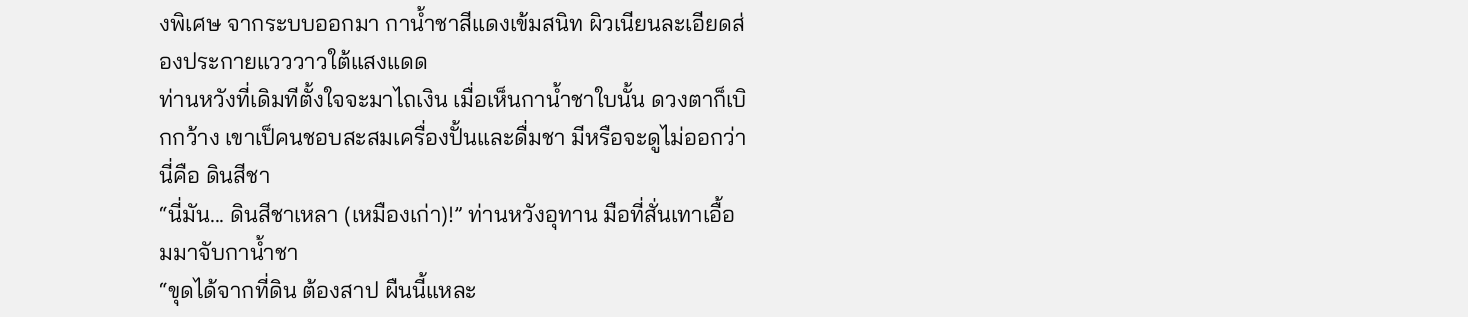งพิเศษ จากระบบออกมา กาน้ำชาสีแดงเข้มสนิท ผิวเนียนละเอียดส่องประกายแวววาวใต้แสงแดด
ท่านหวังที่เดิมทีตั้งใจจะมาไถเงิน เมื่อเห็นกาน้ำชาใบนั้น ดวงตาก็เบิกกว้าง เขาเป็คนชอบสะสมเครื่องปั้นและดื่มชา มีหรือจะดูไม่ออกว่านี่คือ ดินสีชา
“นี่มัน... ดินสีชาเหลา (เหมืองเก่า)!” ท่านหวังอุทาน มือที่สั่นเทาเอื้อมมาจับกาน้ำชา
“ขุดได้จากที่ดิน ต้องสาป ผืนนี้แหละ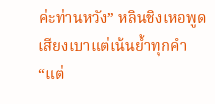ค่ะท่านหวัง” หลินชิงเหอพูดเสียงเบาแต่เน้นย้ำทุกคำ “แต่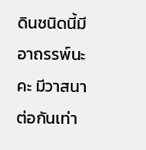ดินชนิดนี้มีอาถรรพ์นะคะ มีวาสนา ต่อกันเท่า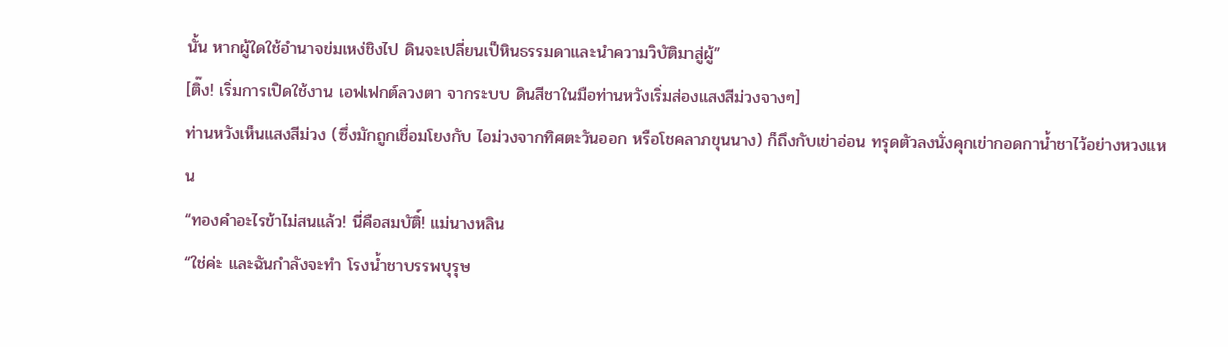นั้น หากผู้ใดใช้อำนาจข่มเหง่ชิงไป ดินจะเปลี่ยนเป็หินธรรมดาและนำความวิบัติมาสู่ผู้”
[ติ๊ง! เริ่มการเปิดใช้งาน เอฟเฟกต์ลวงตา จากระบบ ดินสีชาในมือท่านหวังเริ่มส่องแสงสีม่วงจางๆ]
ท่านหวังเห็นแสงสีม่วง (ซึ่งมักถูกเชื่อมโยงกับ ไอม่วงจากทิศตะวันออก หรือโชคลาภขุนนาง) ก็ถึงกับเข่าอ่อน ทรุดตัวลงนั่งคุกเข่ากอดกาน้ำชาไว้อย่างหวงแหน
“ทองคำอะไรข้าไม่สนแล้ว! นี่คือสมบัติ์! แม่นางหลิน
“ใช่ค่ะ และฉันกำลังจะทำ โรงน้ำชาบรรพบุรุษ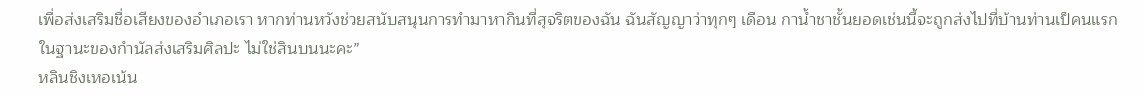เพื่อส่งเสริมชื่อเสียงของอำเภอเรา หากท่านหวังช่วยสนับสนุนการทำมาหากินที่สุจริตของฉัน ฉันสัญญาว่าทุกๆ เดือน กาน้ำชาชั้นยอดเช่นนี้จะถูกส่งไปที่บ้านท่านเป็คนแรก ในฐานะของกำนัลส่งเสริมศิลปะ ไม่ใช่สินบนนะคะ”
หลินชิงเหอเน้น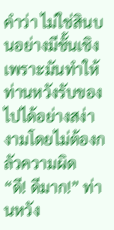คำว่า ไม่ใช่สินบนอย่างมีชั้นเชิง เพราะมันทำให้ท่านหวังรับของไปได้อย่างสง่างามโดยไม่ต้องกลัวความผิด
“ดี! ดีมาก!” ท่านหวัง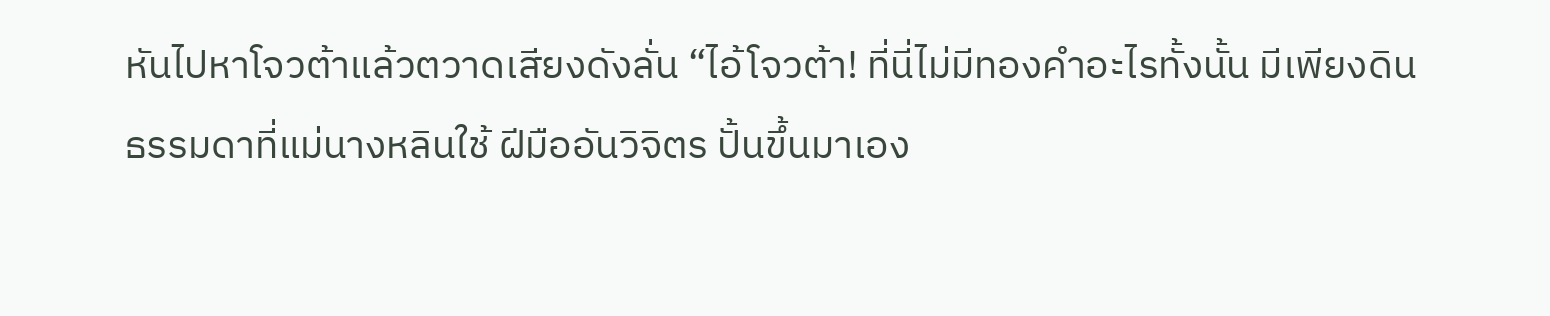หันไปหาโจวต้าแล้วตวาดเสียงดังลั่น “ไอ้โจวต้า! ที่นี่ไม่มีทองคำอะไรทั้งนั้น มีเพียงดินธรรมดาที่แม่นางหลินใช้ ฝีมืออันวิจิตร ปั้นขึ้นมาเอง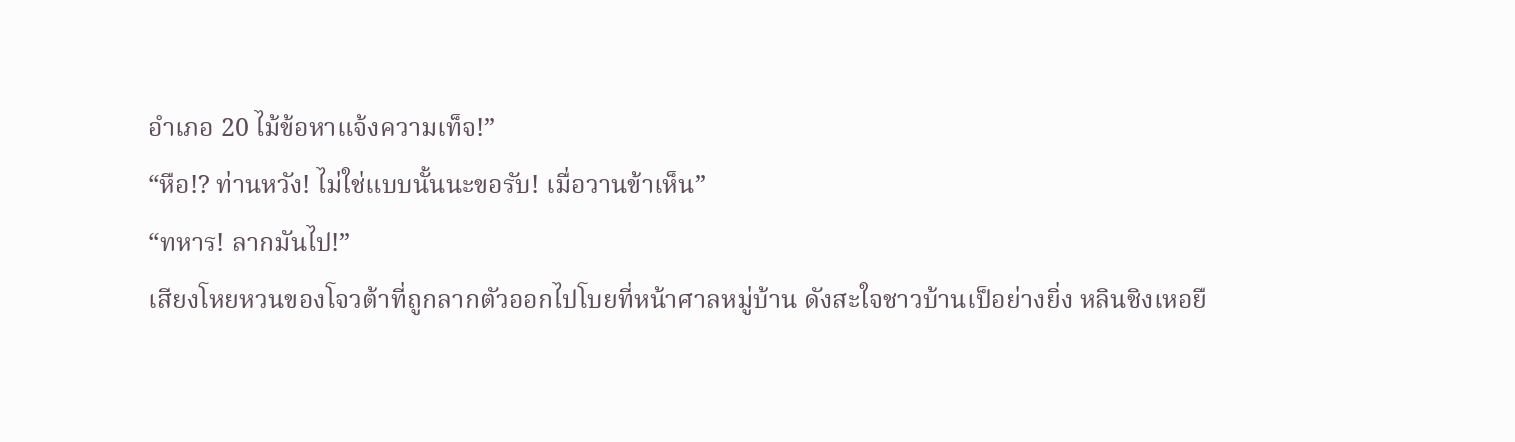อำเภอ 20 ไม้ข้อหาแจ้งความเท็จ!”
“หือ!? ท่านหวัง! ไม่ใช่แบบนั้นนะขอรับ! เมื่อวานข้าเห็น”
“ทหาร! ลากมันไป!”
เสียงโหยหวนของโจวต้าที่ถูกลากตัวออกไปโบยที่หน้าศาลหมู่บ้าน ดังสะใจชาวบ้านเป็อย่างยิ่ง หลินชิงเหอยื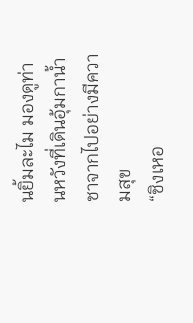นยิ้มละไม มองดูท่านหวังที่เดินอุ้มกาน้ำชาจากไปอย่างมีความสุข
“ชิงเหอ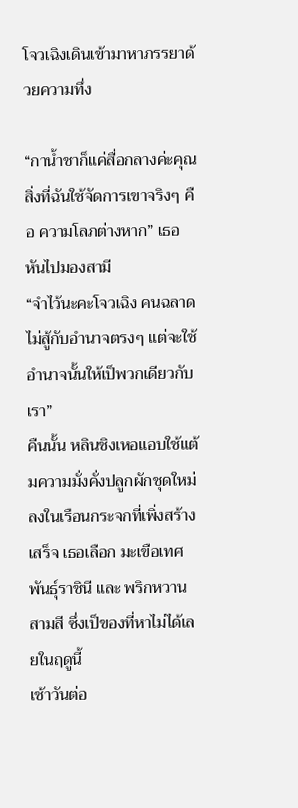โจวเฉิงเดินเข้ามาหาภรรยาด้วยความทึ่ง

“กาน้ำชาก็แค่สื่อกลางค่ะคุณ สิ่งที่ฉันใช้จัดการเขาจริงๆ คือ ความโลภต่างหาก” เธอหันไปมองสามี
“จำไว้นะคะโจวเฉิง คนฉลาดไม่สู้กับอำนาจตรงๆ แต่จะใช้อำนาจนั้นให้เป็พวกเดียวกับเรา”
คืนนั้น หลินชิงเหอแอบใช้แต้มความมั่งคั่งปลูกผักชุดใหม่ลงในเรือนกระจกที่เพิ่งสร้างเสร็จ เธอเลือก มะเขือเทศพันธุ์ราชินี และ พริกหวานสามสี ซึ่งเป็ของที่หาไม่ได้เลยในฤดูนี้
เช้าวันต่อ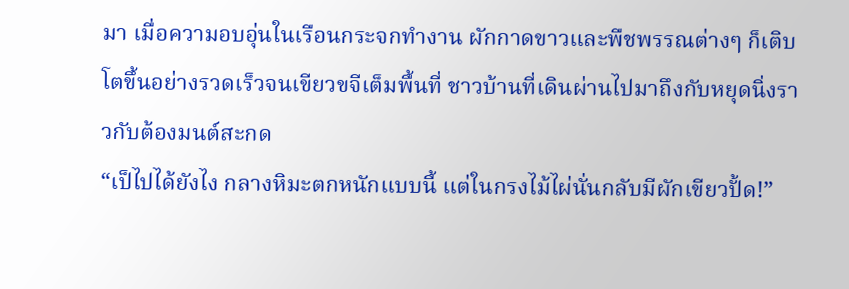มา เมื่อความอบอุ่นในเรือนกระจกทำงาน ผักกาดขาวและพืชพรรณต่างๆ ก็เติบโตขึ้นอย่างรวดเร็วจนเขียวขจีเต็มพื้นที่ ชาวบ้านที่เดินผ่านไปมาถึงกับหยุดนิ่งราวกับต้องมนต์สะกด
“เป็ไปได้ยังไง กลางหิมะตกหนักแบบนี้ แต่ในกรงไม้ไผ่นั่นกลับมีผักเขียวปั้ด!”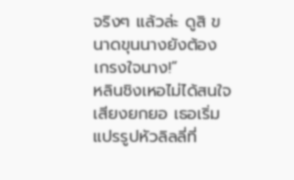จริงๆ แล้วล่ะ ดูสิ ขนาดขุนนางยังต้องเกรงใจนาง!”
หลินชิงเหอไม่ได้สนใจเสียงยกยอ เธอเริ่มแปรรูปหัวลิลลี่ที่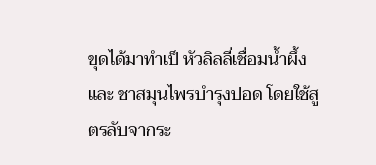ขุดได้มาทำเป็ หัวลิลลี่เชื่อมน้ำผึ้ง และ ชาสมุนไพรบำรุงปอด โดยใช้สูตรลับจากระ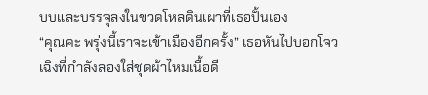บบและบรรจุลงในขวดโหลดินเผาที่เธอปั้นเอง
“คุณคะ พรุ่งนี้เราจะเข้าเมืองอีกครั้ง” เธอหันไปบอกโจวเฉิงที่กำลังลองใส่ชุดผ้าไหมเนื้อดี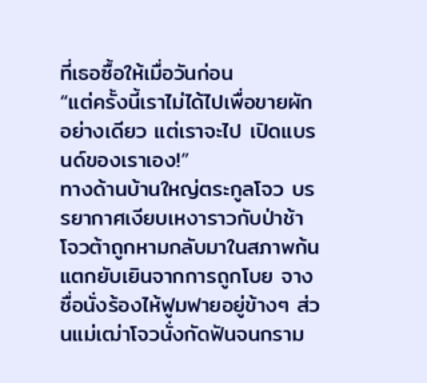ที่เธอซื้อให้เมื่อวันก่อน
“แต่ครั้งนี้เราไม่ได้ไปเพื่อขายผักอย่างเดียว แต่เราจะไป เปิดแบรนด์ของเราเอง!”
ทางด้านบ้านใหญ่ตระกูลโจว บรรยากาศเงียบเหงาราวกับป่าช้า โจวต้าถูกหามกลับมาในสภาพก้นแตกยับเยินจากการถูกโบย จางซื่อนั่งร้องไห้ฟูมฟายอยู่ข้างๆ ส่วนแม่เฒ่าโจวนั่งกัดฟันจนกราม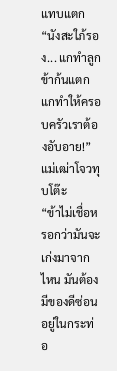แทบแตก
“นังสะใภ้รอง... แกทำลูกข้าก้นแตก แกทำให้ครอบครัวเราต้องอับอาย!” แม่เฒ่าโจวทุบโต๊ะ
“ข้าไม่เชื่อหรอกว่ามันจะเก่งมาจากไหน มันต้องมีของดีซ่อนอยู่ในกระท่อ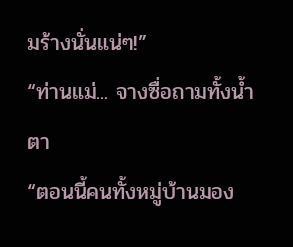มร้างนั่นแน่ๆ!”
“ท่านแม่... จางซื่อถามทั้งน้ำตา
“ตอนนี้คนทั้งหมู่บ้านมอง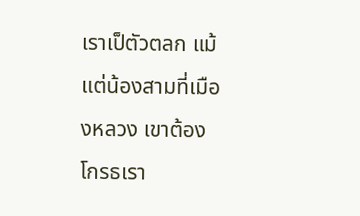เราเป็ตัวตลก แม้แต่น้องสามที่เมืองหลวง เขาต้องโกรธเรา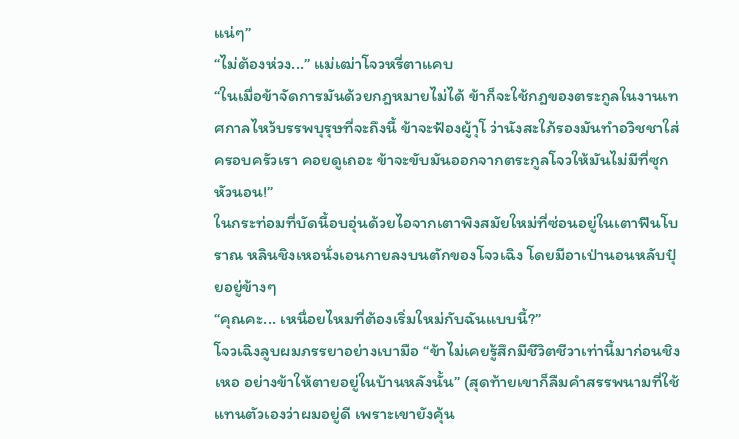แน่ๆ”
“ไม่ต้องห่วง...” แม่เฒ่าโจวหรี่ตาแคบ
“ในเมื่อข้าจัดการมันด้วยกฎหมายไม่ได้ ข้าก็จะใช้กฎของตระกูลในงานเทศกาลไหว้บรรพบุรุษที่จะถึงนี้ ข้าจะฟ้องผู้าุโ ว่านังสะใภ้รองมันทำอวิชชาใส่ครอบครัวเรา คอยดูเถอะ ข้าจะขับมันออกจากตระกูลโจวให้มันไม่มีที่ซุกหัวนอน!”
ในกระท่อมที่บัดนี้อบอุ่นด้วยไอจากเตาพิงสมัยใหม่ที่ซ่อนอยู่ในเตาฟืนโบราณ หลินชิงเหอนั่งเอนกายลงบนตักของโจวเฉิง โดยมีอาเป่านอนหลับปุ๋ยอยู่ข้างๆ
“คุณคะ... เหนื่อยไหมที่ต้องเริ่มใหม่กับฉันแบบนี้?”
โจวเฉิงลูบผมภรรยาอย่างเบามือ “ข้าไม่เคยรู้สึกมีชีวิตชีวาเท่านี้มาก่อนชิงเหอ อย่างข้าให้ตายอยู่ในบ้านหลังนั้น” (สุดท้ายเขาก็ลืมคำสรรพนามที่ใช้แทนตัวเองว่าผมอยู่ดี เพราะเขายังคุ้น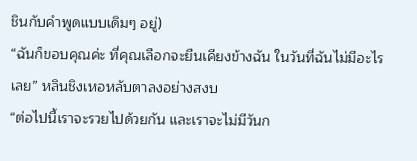ชินกับคำพูดแบบเดิมๆ อยู่)
“ฉันก็ขอบคุณค่ะ ที่คุณเลือกจะยืนเคียงข้างฉัน ในวันที่ฉันไม่มีอะไรเลย” หลินชิงเหอหลับตาลงอย่างสงบ
“ต่อไปนี้เราจะรวยไปด้วยกัน และเราจะไม่มีวันก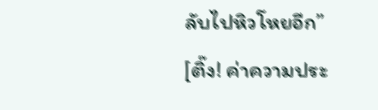ลับไปหิวโหยอีก”
[ติ๊ง! ค่าความประ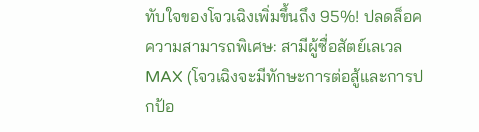ทับใจของโจวเฉิงเพิ่มขึ้นถึง 95%! ปลดล็อคความสามารถพิเศษ: สามีผู้ซื่อสัตย์เลเวล MAX (โจวเฉิงจะมีทักษะการต่อสู้และการปกป้อ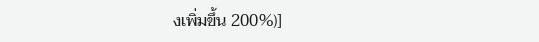งเพิ่มขึ้น 200%)]